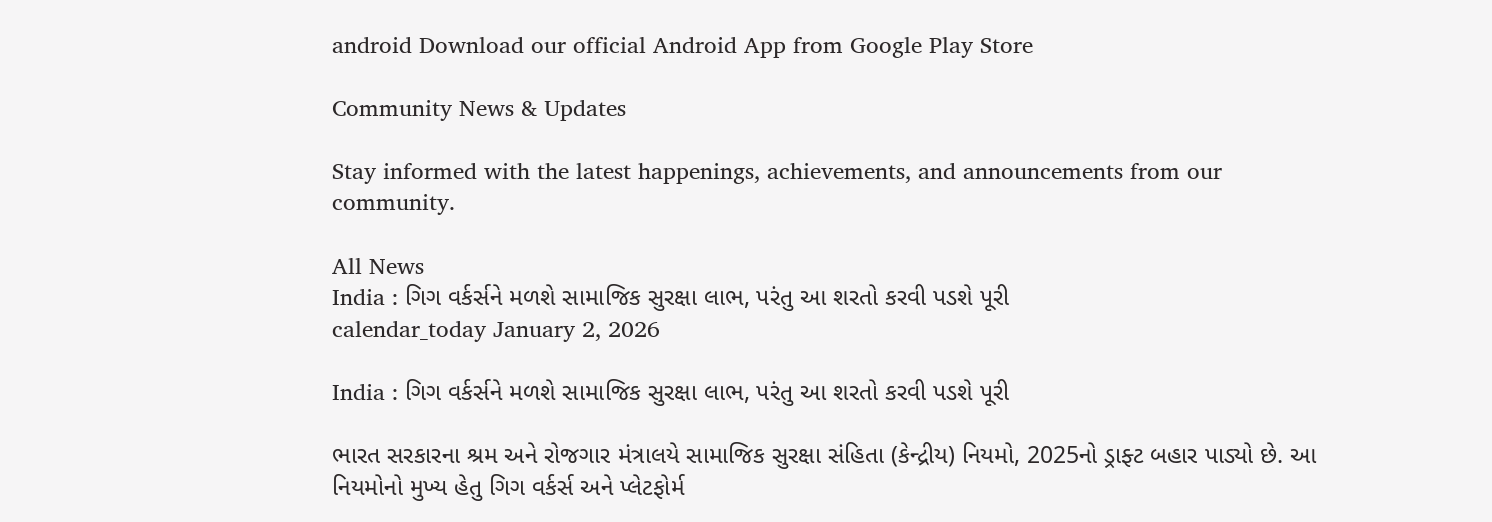android Download our official Android App from Google Play Store

Community News & Updates

Stay informed with the latest happenings, achievements, and announcements from our community.

All News
India : ગિગ વર્કર્સને મળશે સામાજિક સુરક્ષા લાભ, પરંતુ આ શરતો કરવી પડશે પૂરી
calendar_today January 2, 2026

India : ગિગ વર્કર્સને મળશે સામાજિક સુરક્ષા લાભ, પરંતુ આ શરતો કરવી પડશે પૂરી

ભારત સરકારના શ્રમ અને રોજગાર મંત્રાલયે સામાજિક સુરક્ષા સંહિતા (કેન્દ્રીય) નિયમો, 2025નો ડ્રાફ્ટ બહાર પાડ્યો છે. આ નિયમોનો મુખ્ય હેતુ ગિગ વર્કર્સ અને પ્લેટફોર્મ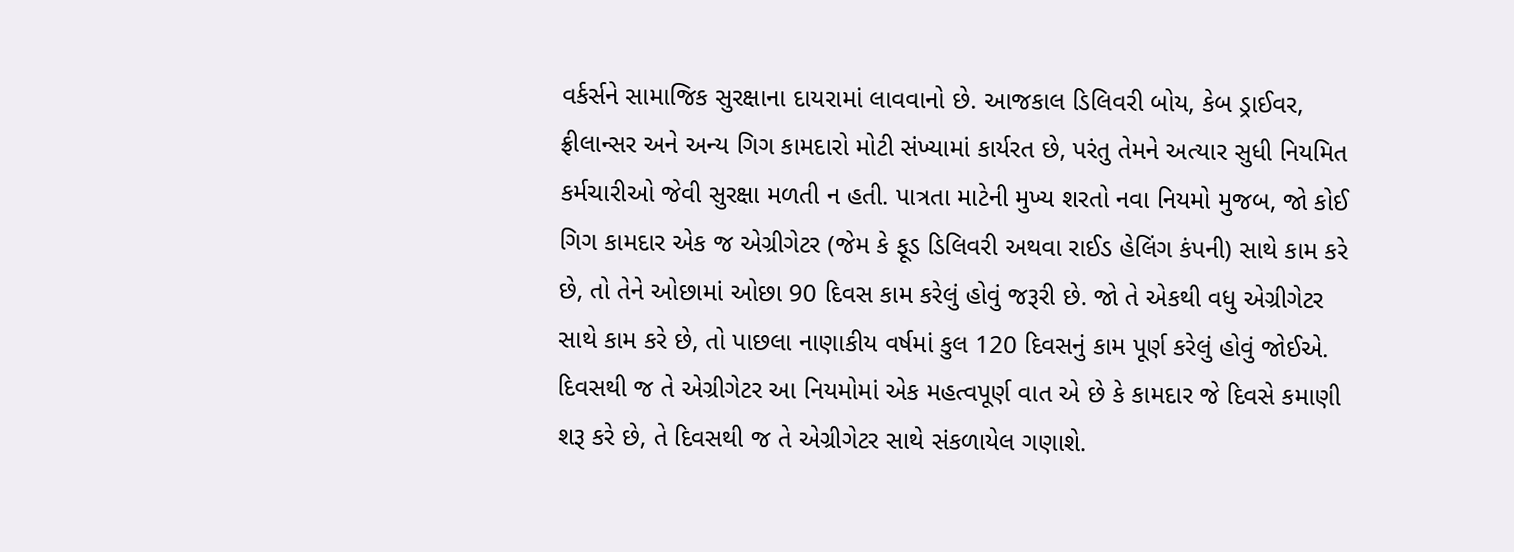વર્કર્સને સામાજિક સુરક્ષાના દાયરામાં લાવવાનો છે. આજકાલ ડિલિવરી બોય, કેબ ડ્રાઈવર, ફ્રીલાન્સર અને અન્ય ગિગ કામદારો મોટી સંખ્યામાં કાર્યરત છે, પરંતુ તેમને અત્યાર સુધી નિયમિત કર્મચારીઓ જેવી સુરક્ષા મળતી ન હતી. પાત્રતા માટેની મુખ્ય શરતો નવા નિયમો મુજબ, જો કોઈ ગિગ કામદાર એક જ એગ્રીગેટર (જેમ કે ફૂડ ડિલિવરી અથવા રાઈડ હેલિંગ કંપની) સાથે કામ કરે છે, તો તેને ઓછામાં ઓછા 90 દિવસ કામ કરેલું હોવું જરૂરી છે. જો તે એકથી વધુ એગ્રીગેટર સાથે કામ કરે છે, તો પાછલા નાણાકીય વર્ષમાં કુલ 120 દિવસનું કામ પૂર્ણ કરેલું હોવું જોઈએ.  દિવસથી જ તે એગ્રીગેટર આ નિયમોમાં એક મહત્વપૂર્ણ વાત એ છે કે કામદાર જે દિવસે કમાણી શરૂ કરે છે, તે દિવસથી જ તે એગ્રીગેટર સાથે સંકળાયેલ ગણાશે.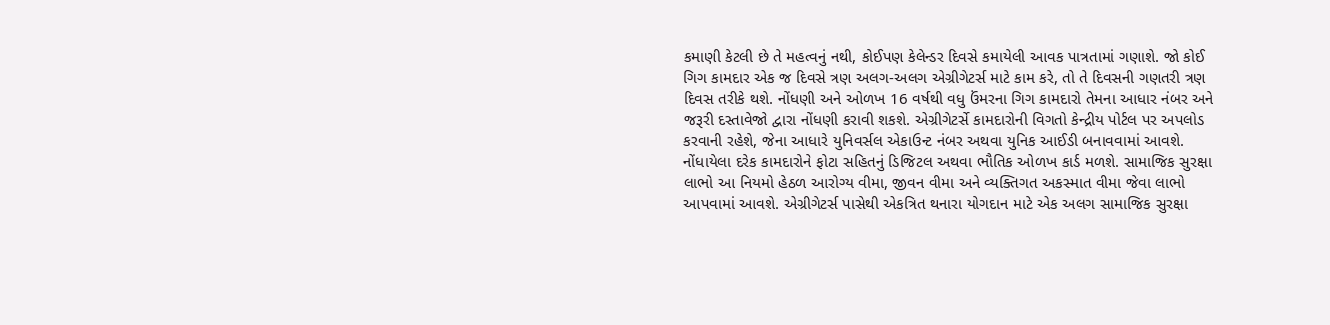કમાણી કેટલી છે તે મહત્વનું નથી, કોઈપણ કેલેન્ડર દિવસે કમાયેલી આવક પાત્રતામાં ગણાશે. જો કોઈ ગિગ કામદાર એક જ દિવસે ત્રણ અલગ-અલગ એગ્રીગેટર્સ માટે કામ કરે, તો તે દિવસની ગણતરી ત્રણ દિવસ તરીકે થશે. નોંધણી અને ઓળખ 16 વર્ષથી વધુ ઉંમરના ગિગ કામદારો તેમના આધાર નંબર અને જરૂરી દસ્તાવેજો દ્વારા નોંધણી કરાવી શકશે. એગ્રીગેટર્સે કામદારોની વિગતો કેન્દ્રીય પોર્ટલ પર અપલોડ કરવાની રહેશે, જેના આધારે યુનિવર્સલ એકાઉન્ટ નંબર અથવા યુનિક આઈડી બનાવવામાં આવશે. નોંધાયેલા દરેક કામદારોને ફોટા સહિતનું ડિજિટલ અથવા ભૌતિક ઓળખ કાર્ડ મળશે. સામાજિક સુરક્ષા લાભો આ નિયમો હેઠળ આરોગ્ય વીમા, જીવન વીમા અને વ્યક્તિગત અકસ્માત વીમા જેવા લાભો આપવામાં આવશે. એગ્રીગેટર્સ પાસેથી એકત્રિત થનારા યોગદાન માટે એક અલગ સામાજિક સુરક્ષા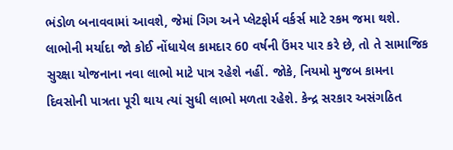ભંડોળ બનાવવામાં આવશે, જેમાં ગિગ અને પ્લેટફોર્મ વર્કર્સ માટે રકમ જમા થશે. લાભોની મર્યાદા જો કોઈ નોંધાયેલ કામદાર 60 વર્ષની ઉંમર પાર કરે છે, તો તે સામાજિક સુરક્ષા યોજનાના નવા લાભો માટે પાત્ર રહેશે નહીં. જોકે, નિયમો મુજબ કામના દિવસોની પાત્રતા પૂરી થાય ત્યાં સુધી લાભો મળતા રહેશે. કેન્દ્ર સરકાર અસંગઠિત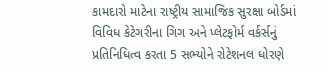કામદારો માટેના રાષ્ટ્રીય સામાજિક સુરક્ષા બોર્ડમાં વિવિધ કેટેગરીના ગિગ અને પ્લેટફોર્મ વર્કર્સનું પ્રતિનિધિત્વ કરતા 5 સભ્યોને રોટેશનલ ધોરણે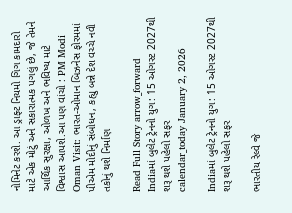નોમિનેટ કરશે. આ ડ્રાફ્ટ નિયમો ગિગ કામદારો માટે એક મોટું અને સકારાત્મક પગલું છે, જે તેમને આર્થિક સુરક્ષા, ઓળખ અને ભવિષ્ય માટે વિશ્વાસ આપશે.આ પણ વાંચો : PM Modi Oman Visit: ભારત-ઓમાન બિઝનેસ ફોરમમાં પીએમ મોદીનું સંબોધન, કહ્યુ બન્ને દેશ વચ્ચે નવી તકોનું થશે નિર્માણ

Read Full Story arrow_forward
Indiaમાં બુલેટ ટ્રેનનો યુગ: 15 ઓગસ્ટ 2027થી શરૂ થશે પહેલો સફર
calendar_today January 2, 2026

Indiaમાં બુલેટ ટ્રેનનો યુગ: 15 ઓગસ્ટ 2027થી શરૂ થશે પહેલો સફર

ભારતીય રેલ્વે જે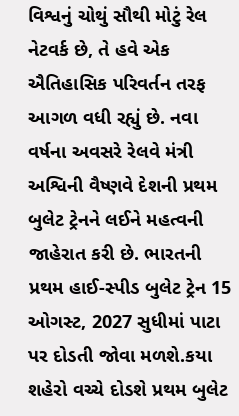વિશ્વનું ચોથું સૌથી મોટું રેલ નેટવર્ક છે, તે હવે એક ઐતિહાસિક પરિવર્તન તરફ આગળ વધી રહ્યું છે. નવા વર્ષના અવસરે રેલવે મંત્રી અશ્વિની વૈષ્ણવે દેશની પ્રથમ બુલેટ ટ્રેનને લઈને મહત્વની જાહેરાત કરી છે. ભારતની પ્રથમ હાઈ-સ્પીડ બુલેટ ટ્રેન 15 ઓગસ્ટ, 2027 સુધીમાં પાટા પર દોડતી જોવા મળશે.કયા શહેરો વચ્ચે દોડશે પ્રથમ બુલેટ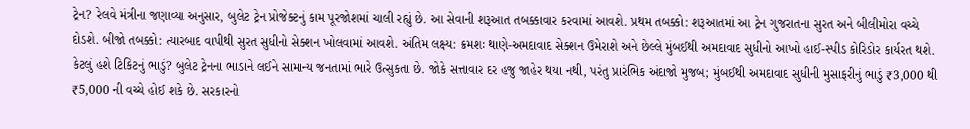ટ્રેન? રેલવે મંત્રીના જણાવ્યા અનુસાર, બુલેટ ટ્રેન પ્રોજેક્ટનું કામ પૂરજોશમાં ચાલી રહ્યું છે. આ સેવાની શરૂઆત તબક્કાવાર કરવામાં આવશે. પ્રથમ તબક્કો: શરૂઆતમાં આ ટ્રેન ગુજરાતના સુરત અને બીલીમોરા વચ્ચે દોડશે. બીજો તબક્કો: ત્યારબાદ વાપીથી સુરત સુધીનો સેક્શન ખોલવામાં આવશે. અંતિમ લક્ષ્ય: ક્રમશઃ થાણે-અમદાવાદ સેક્શન ઉમેરાશે અને છેલ્લે મુંબઈથી અમદાવાદ સુધીનો આખો હાઈ-સ્પીડ કોરિડોર કાર્યરત થશે. કેટલું હશે ટિકિટનું ભાડું? બુલેટ ટ્રેનના ભાડાને લઈને સામાન્ય જનતામાં ભારે ઉત્સુકતા છે. જોકે સત્તાવાર દર હજુ જાહેર થયા નથી, પરંતુ પ્રારંભિક અંદાજો મુજબ; મુંબઈથી અમદાવાદ સુધીની મુસાફરીનું ભાડું ₹3,000 થી ₹5,000 ની વચ્ચે હોઈ શકે છે. સરકારનો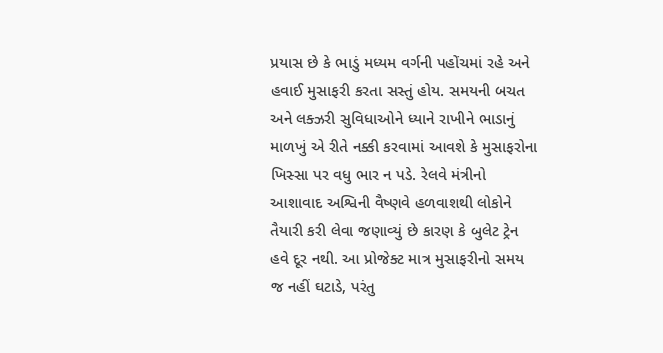પ્રયાસ છે કે ભાડું મધ્યમ વર્ગની પહોંચમાં રહે અને હવાઈ મુસાફરી કરતા સસ્તું હોય. સમયની બચત અને લક્ઝરી સુવિધાઓને ધ્યાને રાખીને ભાડાનું માળખું એ રીતે નક્કી કરવામાં આવશે કે મુસાફરોના ખિસ્સા પર વધુ ભાર ન પડે. રેલવે મંત્રીનો આશાવાદ અશ્વિની વૈષ્ણવે હળવાશથી લોકોને તૈયારી કરી લેવા જણાવ્યું છે કારણ કે બુલેટ ટ્રેન હવે દૂર નથી. આ પ્રોજેક્ટ માત્ર મુસાફરીનો સમય જ નહીં ઘટાડે, પરંતુ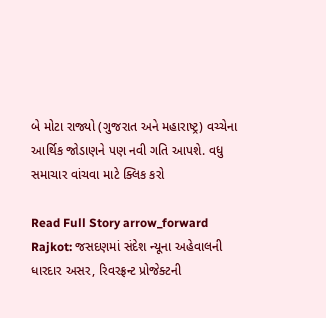બે મોટા રાજ્યો (ગુજરાત અને મહારાષ્ટ્ર) વચ્ચેના આર્થિક જોડાણને પણ નવી ગતિ આપશે. વધુ સમાચાર વાંચવા માટે ક્લિક કરો

Read Full Story arrow_forward
Rajkot: જસદણમાં સંદેશ ન્યૂના અહેવાલની ધારદાર અસર, રિવરફ્રન્ટ પ્રોજેક્ટની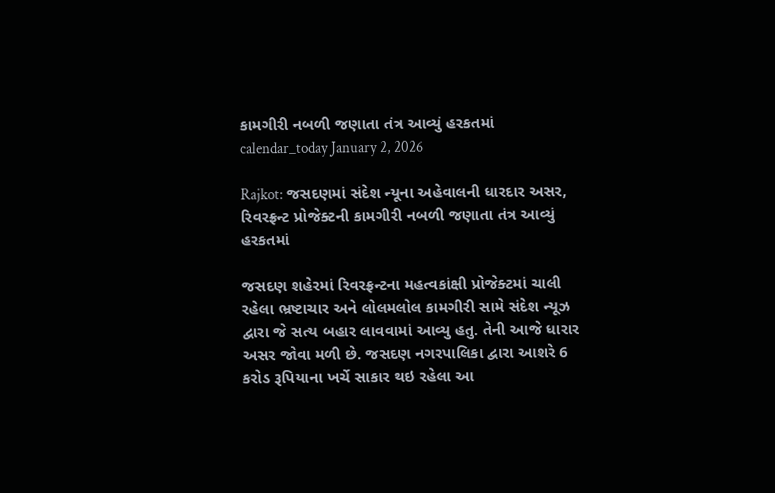કામગીરી નબળી જણાતા તંત્ર આવ્યું હરકતમાં
calendar_today January 2, 2026

Rajkot: જસદણમાં સંદેશ ન્યૂના અહેવાલની ધારદાર અસર, રિવરફ્રન્ટ પ્રોજેક્ટની કામગીરી નબળી જણાતા તંત્ર આવ્યું હરકતમાં

જસદણ શહેરમાં રિવરફ્રન્ટના મહત્વકાંક્ષી પ્રોજેક્ટમાં ચાલી રહેલા ભ્રષ્ટાચાર અને લોલમલોલ કામગીરી સામે સંદેશ ન્યૂઝ દ્વારા જે સત્ય બહાર લાવવામાં આવ્યુ હતુ. તેની આજે ધારાર અસર જોવા મળી છે. જસદણ નગરપાલિકા દ્વારા આશરે 6 કરોડ રૂપિયાના ખર્ચે સાકાર થઇ રહેલા આ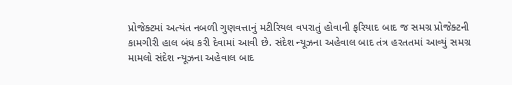પ્રોજેક્ટમાં અત્યંત નબળી ગુણવત્તાનું મટીરિયલ વપરાતું હોવાની ફરિયાદ બાદ જ સમગ્ર પ્રોજેક્ટની કામગીરી હાલ બંધ કરી દેવામાં આવી છે. સંદેશ ન્યૂઝના અહેવાલ બાદ તંત્ર હરતતમાં આવ્યું સમગ્ર મામલો સંદેશ ન્યૂઝના અહેવાલ બાદ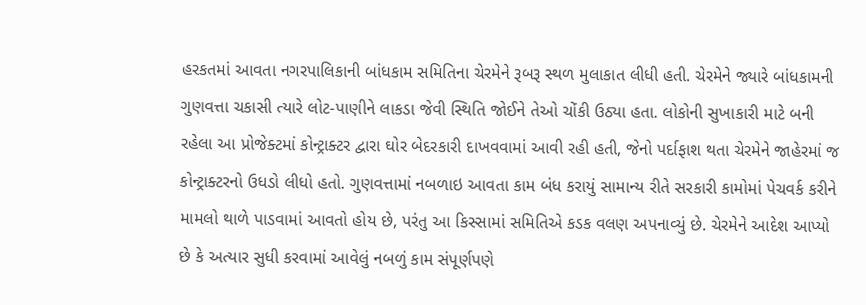હરકતમાં આવતા નગરપાલિકાની બાંધકામ સમિતિના ચેરમેને રૂબરૂ સ્થળ મુલાકાત લીધી હતી. ચેરમેને જ્યારે બાંધકામની ગુણવત્તા ચકાસી ત્યારે લોટ-પાણીને લાકડા જેવી સ્થિતિ જોઈને તેઓ ચોંકી ઉઠ્યા હતા. લોકોની સુખાકારી માટે બની રહેલા આ પ્રોજેક્ટમાં કોન્ટ્રાક્ટર દ્વારા ઘોર બેદરકારી દાખવવામાં આવી રહી હતી, જેનો પર્દાફાશ થતા ચેરમેને જાહેરમાં જ કોન્ટ્રાક્ટરનો ઉધડો લીધો હતો. ગુણવત્તામાં નબળાઇ આવતા કામ બંધ કરાયું સામાન્ય રીતે સરકારી કામોમાં પેચવર્ક કરીને મામલો થાળે પાડવામાં આવતો હોય છે, પરંતુ આ કિસ્સામાં સમિતિએ કડક વલણ અપનાવ્યું છે. ચેરમેને આદેશ આપ્યો છે કે અત્યાર સુધી કરવામાં આવેલું નબળું કામ સંપૂર્ણપણે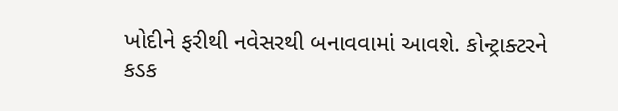ખોદીને ફરીથી નવેસરથી બનાવવામાં આવશે. કોન્ટ્રાક્ટરને કડક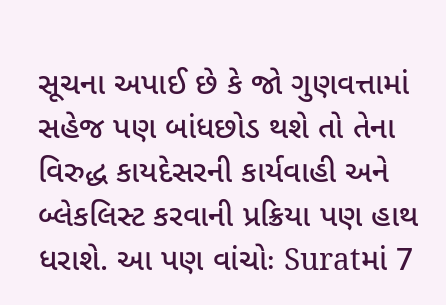સૂચના અપાઈ છે કે જો ગુણવત્તામાં સહેજ પણ બાંધછોડ થશે તો તેના વિરુદ્ધ કાયદેસરની કાર્યવાહી અને બ્લેકલિસ્ટ કરવાની પ્રક્રિયા પણ હાથ ધરાશે. આ પણ વાંચોઃ Suratમાં 7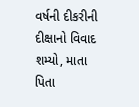વર્ષની દીકરીની દીક્ષાનો વિવાદ શમ્યો, માતા પિતા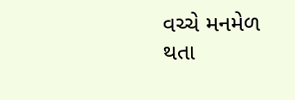વચ્ચે મનમેળ થતા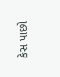કેસ પાછો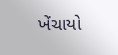ખેંચાયો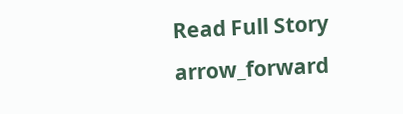Read Full Story arrow_forward